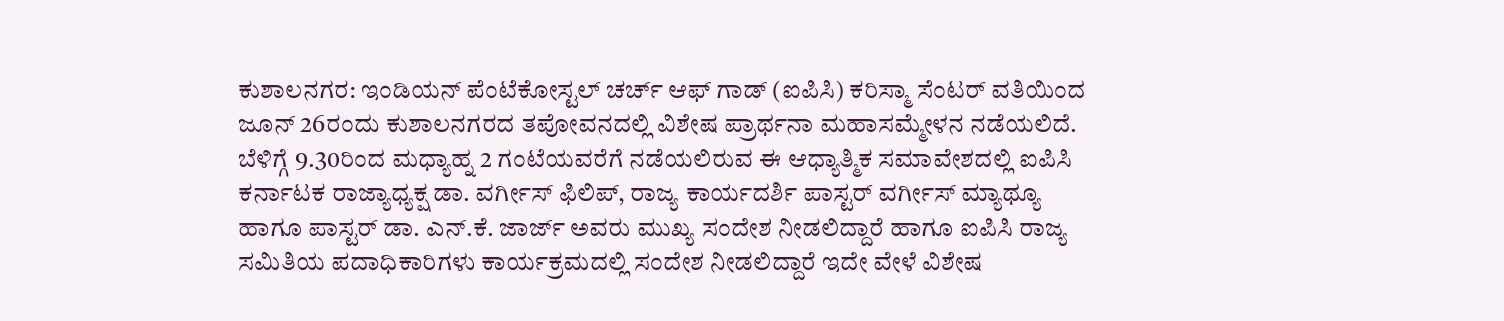ಕುಶಾಲನಗರ: ಇಂಡಿಯನ್ ಪೆಂಟೆಕೋಸ್ಟಲ್ ಚರ್ಚ್ ಆಫ್ ಗಾಡ್ (ಐಪಿಸಿ) ಕರಿಸ್ಮಾ ಸೆಂಟರ್ ವತಿಯಿಂದ ಜೂನ್ 26ರಂದು ಕುಶಾಲನಗರದ ತಪೋವನದಲ್ಲಿ ವಿಶೇಷ ಪ್ರಾರ್ಥನಾ ಮಹಾಸಮ್ಮೇಳನ ನಡೆಯಲಿದೆ.
ಬೆಳಿಗ್ಗೆ 9.30ರಿಂದ ಮಧ್ಯಾಹ್ನ 2 ಗಂಟೆಯವರೆಗೆ ನಡೆಯಲಿರುವ ಈ ಆಧ್ಯಾತ್ಮಿಕ ಸಮಾವೇಶದಲ್ಲಿ ಐಪಿಸಿ ಕರ್ನಾಟಕ ರಾಜ್ಯಾಧ್ಯಕ್ಷ ಡಾ. ವರ್ಗೀಸ್ ಫಿಲಿಪ್, ರಾಜ್ಯ ಕಾರ್ಯದರ್ಶಿ ಪಾಸ್ಟರ್ ವರ್ಗೀಸ್ ಮ್ಯಾಥ್ಯೂ ಹಾಗೂ ಪಾಸ್ಟರ್ ಡಾ. ಎನ್.ಕೆ. ಜಾರ್ಜ್ ಅವರು ಮುಖ್ಯ ಸಂದೇಶ ನೀಡಲಿದ್ದಾರೆ ಹಾಗೂ ಐಪಿಸಿ ರಾಜ್ಯ ಸಮಿತಿಯ ಪದಾಧಿಕಾರಿಗಳು ಕಾರ್ಯಕ್ರಮದಲ್ಲಿ ಸಂದೇಶ ನೀಡಲಿದ್ದಾರೆ ಇದೇ ವೇಳೆ ವಿಶೇಷ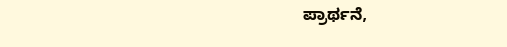ಪ್ರಾರ್ಥನೆ,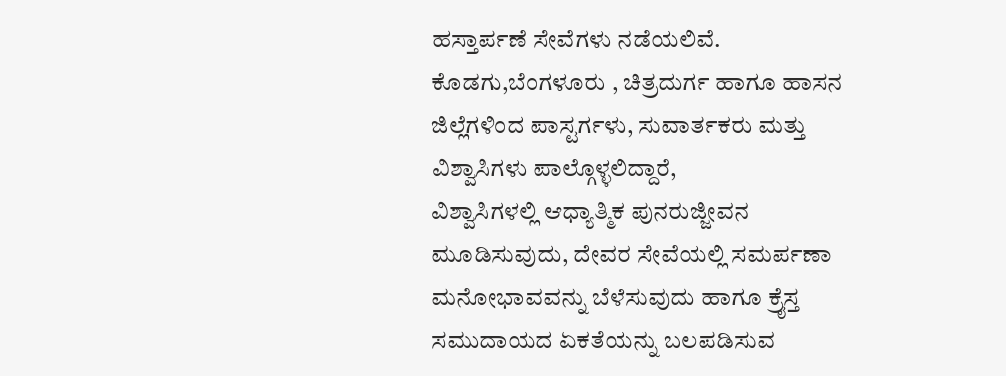ಹಸ್ತಾರ್ಪಣೆ ಸೇವೆಗಳು ನಡೆಯಲಿವೆ.
ಕೊಡಗು,ಬೆಂಗಳೂರು , ಚಿತ್ರದುರ್ಗ ಹಾಗೂ ಹಾಸನ ಜಿಲ್ಲೆಗಳಿಂದ ಪಾಸ್ಟರ್ಗಳು, ಸುವಾರ್ತಕರು ಮತ್ತು ವಿಶ್ವಾಸಿಗಳು ಪಾಲ್ಗೊಳ್ಳಲಿದ್ದಾರೆ,
ವಿಶ್ವಾಸಿಗಳಲ್ಲಿ ಆಧ್ಯಾತ್ಮಿಕ ಪುನರುಜ್ಜೀವನ ಮೂಡಿಸುವುದು, ದೇವರ ಸೇವೆಯಲ್ಲಿ ಸಮರ್ಪಣಾ ಮನೋಭಾವವನ್ನು ಬೆಳೆಸುವುದು ಹಾಗೂ ಕ್ರೈಸ್ತ ಸಮುದಾಯದ ಏಕತೆಯನ್ನು ಬಲಪಡಿಸುವ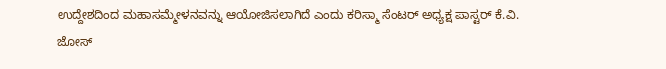ಉದ್ದೇಶದಿಂದ ಮಹಾಸಮ್ಮೇಳನವನ್ನು ಆಯೋಜಿಸಲಾಗಿದೆ ಎಂದು ಕರಿಸ್ಮಾ ಸೆಂಟರ್ ಅಧ್ಯಕ್ಷ ಪಾಸ್ಟರ್ ಕೆ.ವಿ. ಜೋಸ್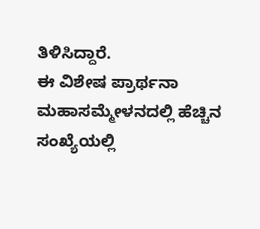ತಿಳಿಸಿದ್ದಾರೆ.
ಈ ವಿಶೇಷ ಪ್ರಾರ್ಥನಾ ಮಹಾಸಮ್ಮೇಳನದಲ್ಲಿ ಹೆಚ್ಚಿನ ಸಂಖ್ಯೆಯಲ್ಲಿ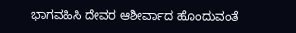ಭಾಗವಹಿಸಿ ದೇವರ ಆಶೀರ್ವಾದ ಹೊಂದುವಂತೆ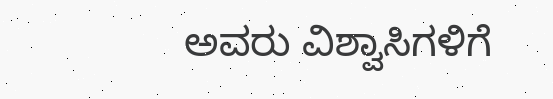ಅವರು ವಿಶ್ವಾಸಿಗಳಿಗೆ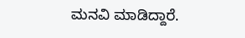ಮನವಿ ಮಾಡಿದ್ದಾರೆ.